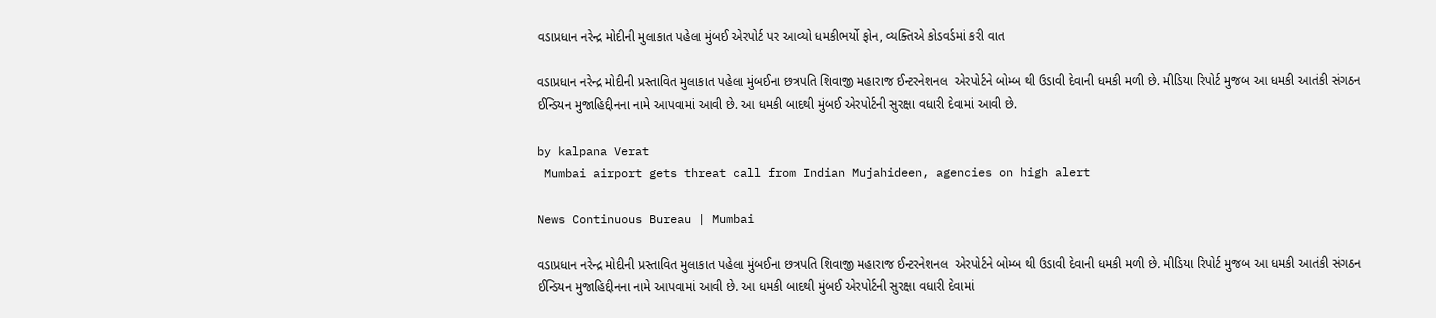વડાપ્રધાન નરેન્દ્ર મોદીની મુલાકાત પહેલા મુંબઈ એરપોર્ટ પર આવ્યો ધમકીભર્યો ફોન, વ્યક્તિએ કોડવર્ડમાં કરી વાત

વડાપ્રધાન નરેન્દ્ર મોદીની પ્રસ્તાવિત મુલાકાત પહેલા મુંબઈના છત્રપતિ શિવાજી મહારાજ ઈન્ટરનેશનલ  એરપોર્ટને બોમ્બ થી ઉડાવી દેવાની ધમકી મળી છે. મીડિયા રિપોર્ટ મુજબ આ ધમકી આતંકી સંગઠન ઈન્ડિયન મુજાહિદ્દીનના નામે આપવામાં આવી છે. આ ધમકી બાદથી મુંબઈ એરપોર્ટની સુરક્ષા વધારી દેવામાં આવી છે.

by kalpana Verat
 Mumbai airport gets threat call from Indian Mujahideen, agencies on high alert

News Continuous Bureau | Mumbai

વડાપ્રધાન નરેન્દ્ર મોદીની પ્રસ્તાવિત મુલાકાત પહેલા મુંબઈના છત્રપતિ શિવાજી મહારાજ ઈન્ટરનેશનલ  એરપોર્ટને બોમ્બ થી ઉડાવી દેવાની ધમકી મળી છે. મીડિયા રિપોર્ટ મુજબ આ ધમકી આતંકી સંગઠન ઈન્ડિયન મુજાહિદ્દીનના નામે આપવામાં આવી છે. આ ધમકી બાદથી મુંબઈ એરપોર્ટની સુરક્ષા વધારી દેવામાં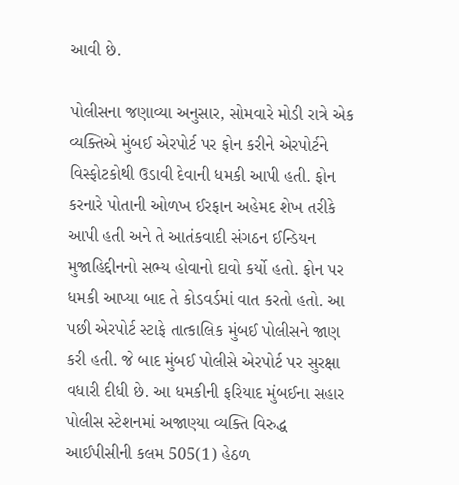આવી છે.

પોલીસના જણાવ્યા અનુસાર, સોમવારે મોડી રાત્રે એક વ્યક્તિએ મુંબઈ એરપોર્ટ પર ફોન કરીને એરપોર્ટને વિસ્ફોટકોથી ઉડાવી દેવાની ધમકી આપી હતી. ફોન કરનારે પોતાની ઓળખ ઈરફાન અહેમદ શેખ તરીકે આપી હતી અને તે આતંકવાદી સંગઠન ઈન્ડિયન મુજાહિદ્દીનનો સભ્ય હોવાનો દાવો કર્યો હતો. ફોન પર ધમકી આપ્યા બાદ તે કોડવર્ડમાં વાત કરતો હતો. આ પછી એરપોર્ટ સ્ટાફે તાત્કાલિક મુંબઈ પોલીસને જાણ કરી હતી. જે બાદ મુંબઈ પોલીસે એરપોર્ટ પર સુરક્ષા વધારી દીધી છે. આ ધમકીની ફરિયાદ મુંબઈના સહાર પોલીસ સ્ટેશનમાં અજાણ્યા વ્યક્તિ વિરુદ્ધ આઈપીસીની કલમ 505(1) હેઠળ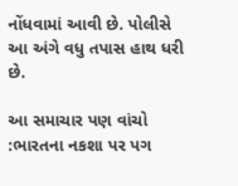નોંધવામાં આવી છે. પોલીસે આ અંગે વધુ તપાસ હાથ ધરી છે.

આ સમાચાર પણ વાંચો :ભારતના નકશા પર પગ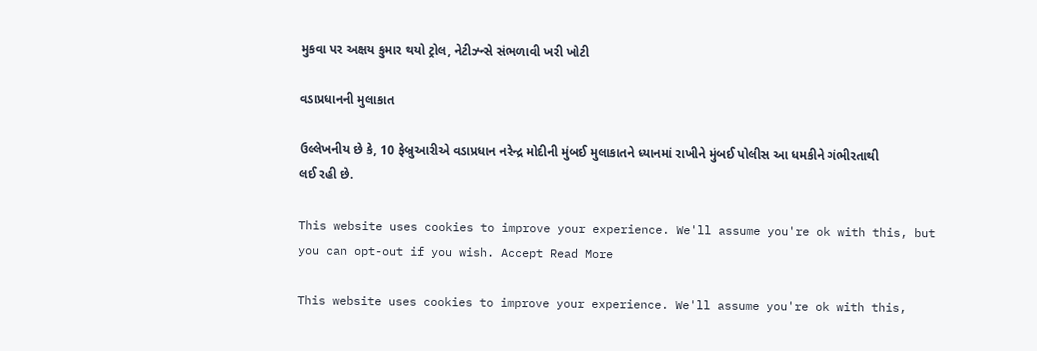મુકવા પર અક્ષય કુમાર થયો ટ્રોલ, નેટીઝ્ન્સે સંભળાવી ખરી ખોટી

વડાપ્રધાનની મુલાકાત

ઉલ્લેખનીય છે કે, 10 ફેબ્રુઆરીએ વડાપ્રધાન નરેન્દ્ર મોદીની મુંબઈ મુલાકાતને ધ્યાનમાં રાખીને મુંબઈ પોલીસ આ ધમકીને ગંભીરતાથી લઈ રહી છે.

This website uses cookies to improve your experience. We'll assume you're ok with this, but you can opt-out if you wish. Accept Read More

This website uses cookies to improve your experience. We'll assume you're ok with this,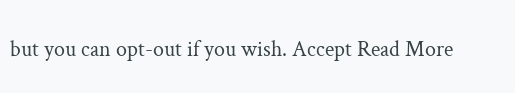but you can opt-out if you wish. Accept Read More